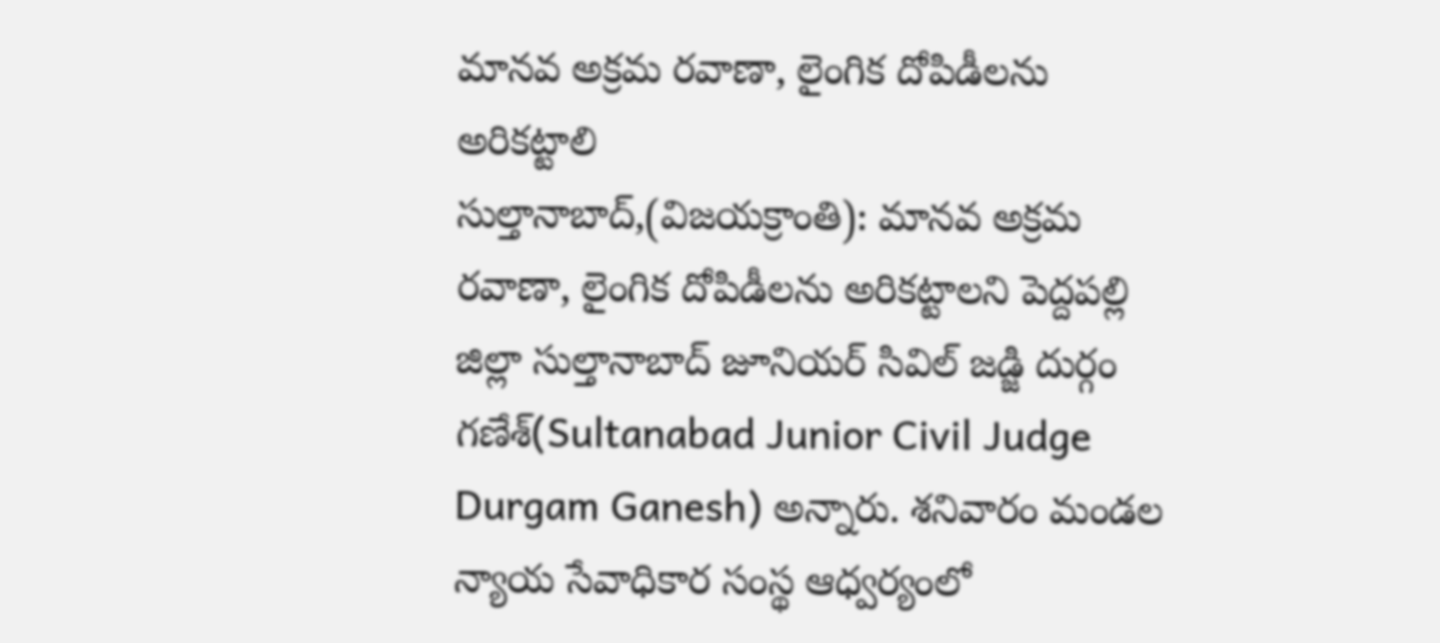మానవ అక్రమ రవాణా, లైంగిక దోపిడీలను అరికట్టాలి
సుల్తానాబాద్,(విజయక్రాంతి): మానవ అక్రమ రవాణా, లైంగిక దోపిడీలను అరికట్టాలని పెద్దపల్లి జిల్లా సుల్తానాబాద్ జూనియర్ సివిల్ జడ్జి దుర్గం గణేశ్(Sultanabad Junior Civil Judge Durgam Ganesh) అన్నారు. శనివారం మండల న్యాయ సేవాధికార సంస్థ ఆధ్వర్యంలో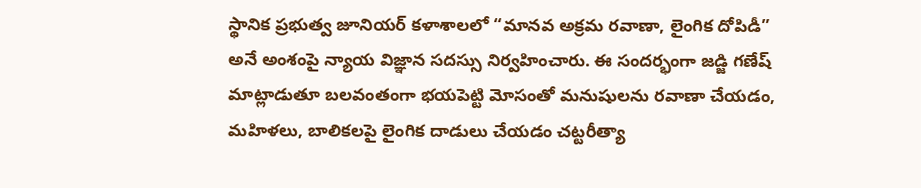స్థానిక ప్రభుత్వ జూనియర్ కళాశాలలో “మానవ అక్రమ రవాణా, లైంగిక దోపిడీ” అనే అంశంపై న్యాయ విజ్ఞాన సదస్సు నిర్వహించారు. ఈ సందర్భంగా జడ్జి గణేష్ మాట్లాడుతూ బలవంతంగా భయపెట్టి మోసంతో మనుషులను రవాణా చేయడం, మహిళలు, బాలికలపై లైంగిక దాడులు చేయడం చట్టరీత్యా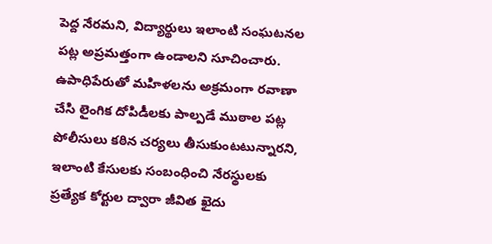పెద్ద నేరమని, విద్యార్థులు ఇలాంటి సంఘటనల పట్ల అప్రమత్తంగా ఉండాలని సూచించారు.
ఉపాధిపేరుతో మహిళలను అక్రమంగా రవాణా చేసి లైంగిక దోపిడీలకు పాల్పడే ముఠాల పట్ల పోలీసులు కఠిన చర్యలు తీసుకుంటటున్నారని, ఇలాంటి కేసులకు సంబంధించి నేరస్థులకు ప్రత్యేక కోర్టుల ద్వారా జీవిత ఖైదు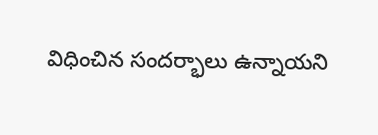విధించిన సందర్భాలు ఉన్నాయని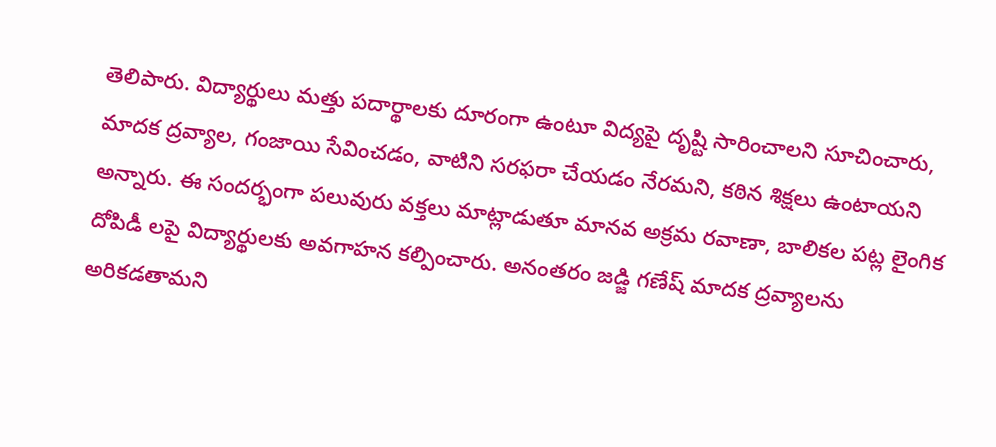తెలిపారు. విద్యార్థులు మత్తు పదార్థాలకు దూరంగా ఉంటూ విద్యపై దృష్టి సారించాలని సూచించారు, మాదక ద్రవ్యాల, గంజాయి సేవించడం, వాటిని సరఫరా చేయడం నేరమని, కఠిన శిక్షలు ఉంటాయని అన్నారు. ఈ సందర్భంగా పలువురు వక్తలు మాట్లాడుతూ మానవ అక్రమ రవాణా, బాలికల పట్ల లైంగిక దోపిడీ లపై విద్యార్థులకు అవగాహన కల్పించారు. అనంతరం జడ్జి గణేష్ మాదక ద్రవ్యాలను అరికడతామని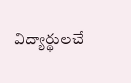విద్యార్థులచే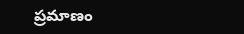ప్రమాణం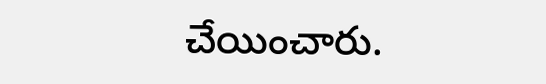చేయించారు.